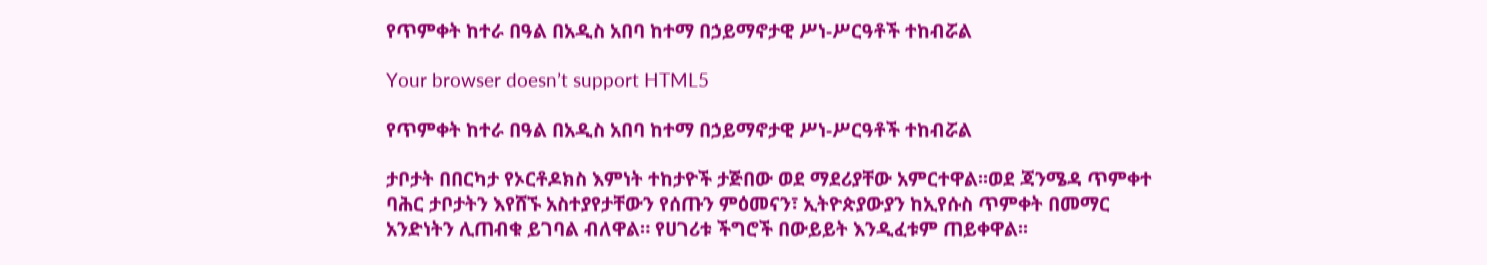የጥምቀት ከተራ በዓል በአዲስ አበባ ከተማ በኃይማኖታዊ ሥነ-ሥርዓቶች ተከብሯል

Your browser doesn’t support HTML5

የጥምቀት ከተራ በዓል በአዲስ አበባ ከተማ በኃይማኖታዊ ሥነ-ሥርዓቶች ተከብሯል

ታቦታት በበርካታ የኦርቶዶክስ እምነት ተከታዮች ታጅበው ወደ ማደሪያቸው አምርተዋል፡፡ወደ ጃንሜዳ ጥምቀተ ባሕር ታቦታትን እየሸኙ አስተያየታቸውን የሰጡን ምዕመናን፣ ኢትዮጵያውያን ከኢየሱስ ጥምቀት በመማር አንድነትን ሊጠብቁ ይገባል ብለዋል። የሀገሪቱ ችግሮች በውይይት እንዲፈቱም ጠይቀዋል፡፡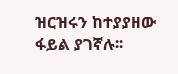ዝርዝሩን ከተያያዘው ፋይል ያገኛሉ፡፡